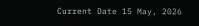Current Date 15 May, 2026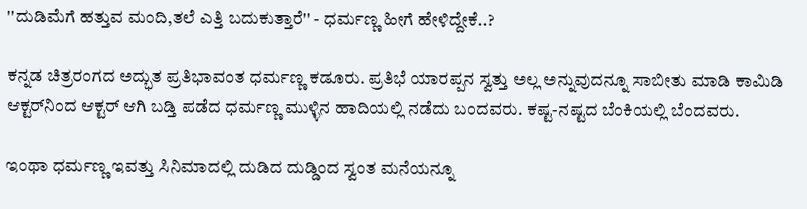''ದುಡಿಮೆಗೆ ಹತ್ತುವ ಮಂದಿ,ತಲೆ ಎತ್ತಿ ಬದುಕುತ್ತಾರೆ'' - ಧರ್ಮಣ್ಣ ಹೀಗೆ ಹೇಳಿದ್ದೇಕೆ..?

ಕನ್ನಡ ಚಿತ್ರರಂಗದ ಅದ್ಭುತ ಪ್ರತಿಭಾವಂತ ಧರ್ಮಣ್ಣ ಕಡೂರು. ಪ್ರತಿಭೆ ಯಾರಪ್ಪನ ಸ್ವತ್ತು ಅಲ್ಲ ಅನ್ನುವುದನ್ನೂ ಸಾಬೀತು ಮಾಡಿ ಕಾಮಿಡಿ ಆಕ್ಟರ್‌ನಿಂದ ಆಕ್ಟರ್‌ ಆಗಿ ಬಡ್ತಿ ಪಡೆದ ಧರ್ಮಣ್ಣ ಮುಳ್ಳಿನ ಹಾದಿಯಲ್ಲಿ ನಡೆದು ಬಂದವರು. ಕಷ್ಟ-ನಷ್ಟದ ಬೆಂಕಿಯಲ್ಲಿ ಬೆಂದವರು.

ಇಂಥಾ ಧರ್ಮಣ್ಣ ಇವತ್ತು ಸಿನಿಮಾದಲ್ಲಿ ದುಡಿದ ದುಡ್ಡಿಂದ ಸ್ವಂತ ಮನೆಯನ್ನೂ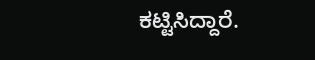ಕಟ್ಟಿಸಿದ್ದಾರೆ.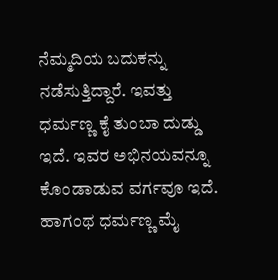ನೆಮ್ಮದಿಯ ಬದುಕನ್ನು ನಡೆಸುತ್ತಿದ್ದಾರೆ. ಇವತ್ತು ಧರ್ಮಣ್ಣ ಕೈ ತುಂಬಾ ದುಡ್ಡು ಇದೆ. ಇವರ ಅಭಿನಯವನ್ನೂ ಕೊಂಡಾಡುವ ವರ್ಗವೂ ಇದೆ. ಹಾಗಂಥ ಧರ್ಮಣ್ಣ ಮೈ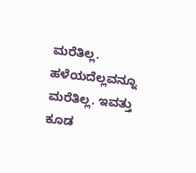ಮರೆತಿಲ್ಲ. ಹಳೆಯದೆಲ್ಲವನ್ನೂ ಮರೆತಿಲ್ಲ. ಇವತ್ತು ಕೂಡ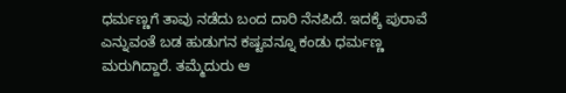ಧರ್ಮಣ್ಣಗೆ ತಾವು ನಡೆದು ಬಂದ ದಾರಿ ನೆನಪಿದೆ. ಇದಕ್ಕೆ ಪುರಾವೆ ಎನ್ನುವಂತೆ ಬಡ ಹುಡುಗನ ಕಷ್ಟವನ್ನೂ ಕಂಡು ಧರ್ಮಣ್ಣ ಮರುಗಿದ್ದಾರೆ. ತಮ್ಮೆದುರು ಆ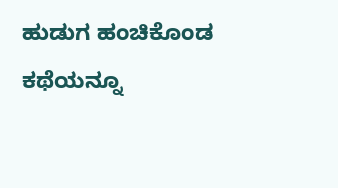ಹುಡುಗ ಹಂಚಿಕೊಂಡ ಕಥೆಯನ್ನೂ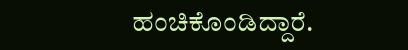ಹಂಚಿಕೊಂಡಿದ್ದಾರೆ.